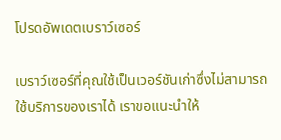โปรดอัพเดตเบราว์เซอร์

เบราว์เซอร์ที่คุณใช้เป็นเวอร์ชันเก่าซึ่งไม่สามารถใช้บริการของเราได้ เราขอแนะนำให้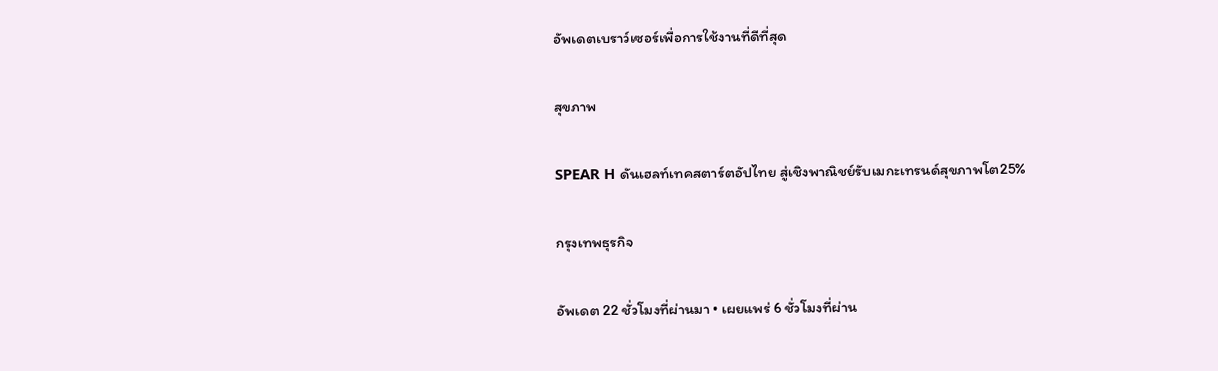อัพเดตเบราว์เซอร์เพื่อการใช้งานที่ดีที่สุด

สุขภาพ

SPEAR H ดันเฮลท์เทคสตาร์ตอัปไทย สู่เชิงพาณิชย์รับเมกะเทรนด์สุขภาพโต25%

กรุงเทพธุรกิจ

อัพเดต 22 ชั่วโมงที่ผ่านมา • เผยแพร่ 6 ชั่วโมงที่ผ่าน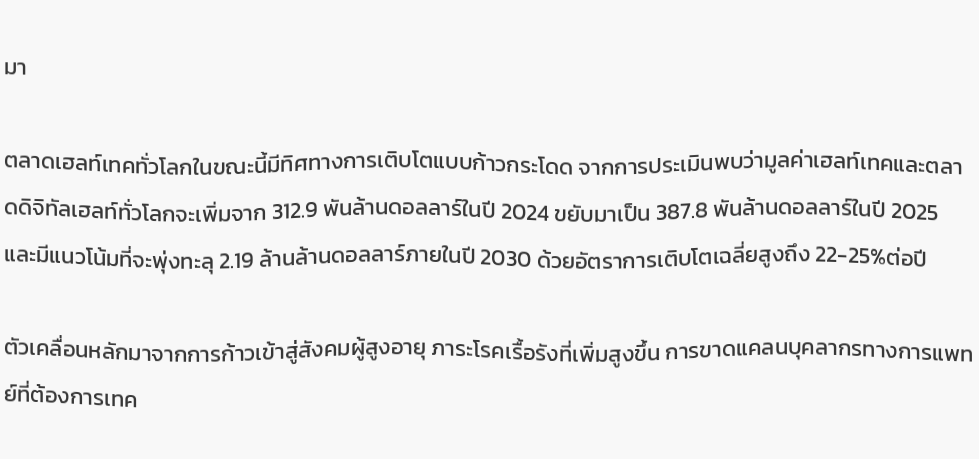มา

ตลาดเฮลท์เทคทั่วโลกในขณะนี้มีทิศทางการเติบโตแบบก้าวกระโดด จากการประเมินพบว่ามูลค่าเฮลท์เทคและตลาดดิจิทัลเฮลท์ทั่วโลกจะเพิ่มจาก 312.9 พันล้านดอลลาร์ในปี 2024 ขยับมาเป็น 387.8 พันล้านดอลลาร์ในปี 2025 และมีแนวโน้มที่จะพุ่งทะลุ 2.19 ล้านล้านดอลลาร์ภายในปี 2030 ด้วยอัตราการเติบโตเฉลี่ยสูงถึง 22-25%ต่อปี

ตัวเคลื่อนหลักมาจากการก้าวเข้าสู่สังคมผู้สูงอายุ ภาระโรคเรื้อรังที่เพิ่มสูงขึ้น การขาดแคลนบุคลากรทางการแพทย์ที่ต้องการเทค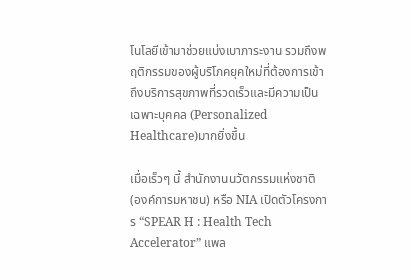โนโลยีเข้ามาช่วยแบ่งเบาภาระงาน รวมถึงพฤติกรรมของผู้บริโภคยุคใหม่ที่ต้องการเข้าถึงบริการสุขภาพที่รวดเร็วและมีความเป็นเฉพาะบุคคล (Personalized Healthcare)มากยิ่งขึ้น

เมื่อเร็วๆ นี้ สำนักงานนวัตกรรมแห่งชาติ (องค์การมหาชน) หรือ NIA เปิดตัวโครงการ “SPEAR H : Health Tech Accelerator” แพล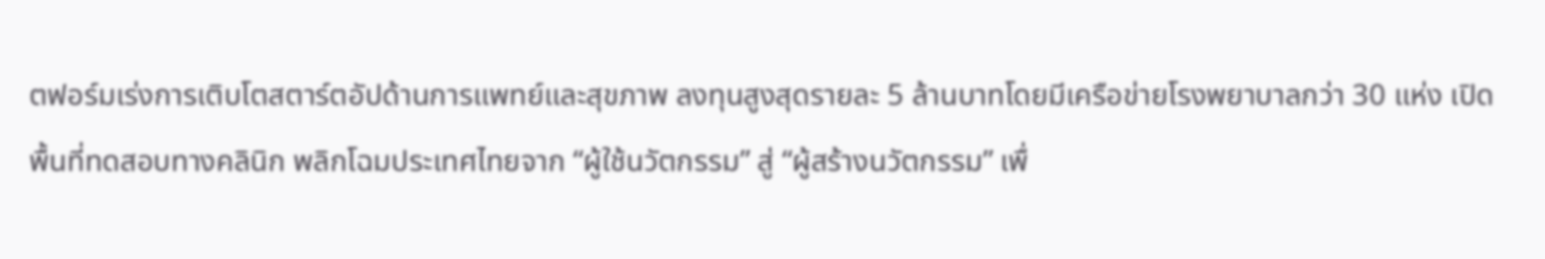ตฟอร์มเร่งการเติบโตสตาร์ตอัปด้านการแพทย์และสุขภาพ ลงทุนสูงสุดรายละ 5 ล้านบาทโดยมีเครือข่ายโรงพยาบาลกว่า 30 แห่ง เปิดพื้นที่ทดสอบทางคลินิก พลิกโฉมประเทศไทยจาก “ผู้ใช้นวัตกรรม” สู่ “ผู้สร้างนวัตกรรม” เพื่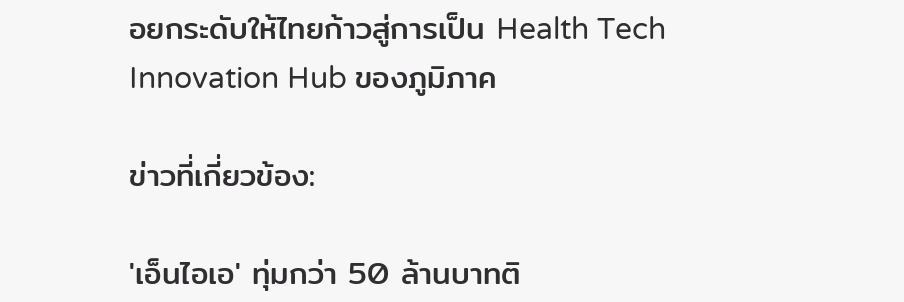อยกระดับให้ไทยก้าวสู่การเป็น Health Tech Innovation Hub ของภูมิภาค

ข่าวที่เกี่ยวข้อง:

'เอ็นไอเอ' ทุ่มกว่า 50 ล้านบาทติ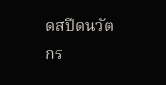ดสปีดนวัตกร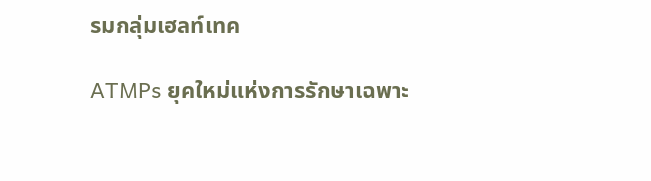รมกลุ่มเฮลท์เทค

ATMPs ยุคใหม่แห่งการรักษาเฉพาะ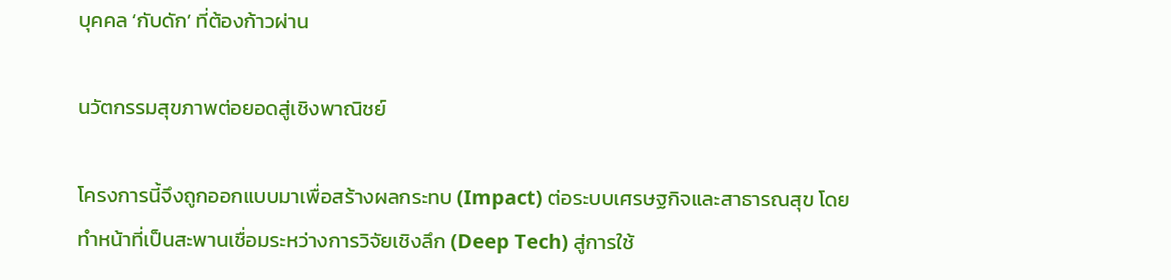บุคคล ‘กับดัก’ ที่ต้องก้าวผ่าน

นวัตกรรมสุขภาพต่อยอดสู่เชิงพาณิชย์

โครงการนี้จึงถูกออกแบบมาเพื่อสร้างผลกระทบ (Impact) ต่อระบบเศรษฐกิจและสาธารณสุข โดยทำหน้าที่เป็นสะพานเชื่อมระหว่างการวิจัยเชิงลึก (Deep Tech) สู่การใช้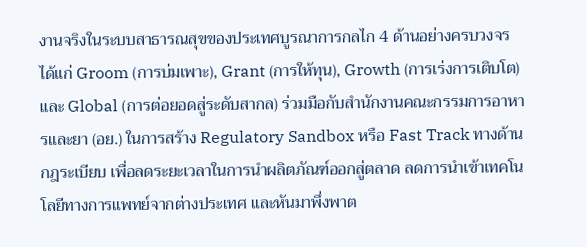งานจริงในระบบสาธารณสุขของประเทศบูรณาการกลไก 4 ด้านอย่างครบวงจร ได้แก่ Groom (การบ่มเพาะ), Grant (การให้ทุน), Growth (การเร่งการเติบโต) และ Global (การต่อยอดสู่ระดับสากล) ร่วมมือกับสำนักงานคณะกรรมการอาหารและยา (อย.) ในการสร้าง Regulatory Sandbox หรือ Fast Track ทางด้านกฎระเบียบ เพื่อลดระยะเวลาในการนำผลิตภัณฑ์ออกสู่ตลาด ลดการนำเข้าเทคโนโลยีทางการแพทย์จากต่างประเทศ และหันมาพึ่งพาต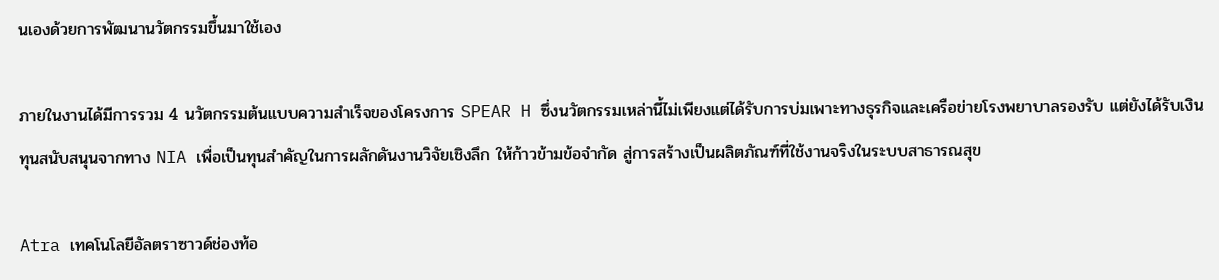นเองด้วยการพัฒนานวัตกรรมขึ้นมาใช้เอง

ภายในงานได้มีการรวม 4 นวัตกรรมต้นแบบความสำเร็จของโครงการ SPEAR H ซึ่งนวัตกรรมเหล่านี้ไม่เพียงแต่ได้รับการบ่มเพาะทางธุรกิจและเครือข่ายโรงพยาบาลรองรับ แต่ยังได้รับเงินทุนสนับสนุนจากทาง NIA เพื่อเป็นทุนสำคัญในการผลักดันงานวิจัยเชิงลึก ให้ก้าวข้ามข้อจำกัด สู่การสร้างเป็นผลิตภัณฑ์ที่ใช้งานจริงในระบบสาธารณสุข

Atra เทคโนโลยีอัลตราซาวด์ช่องท้อ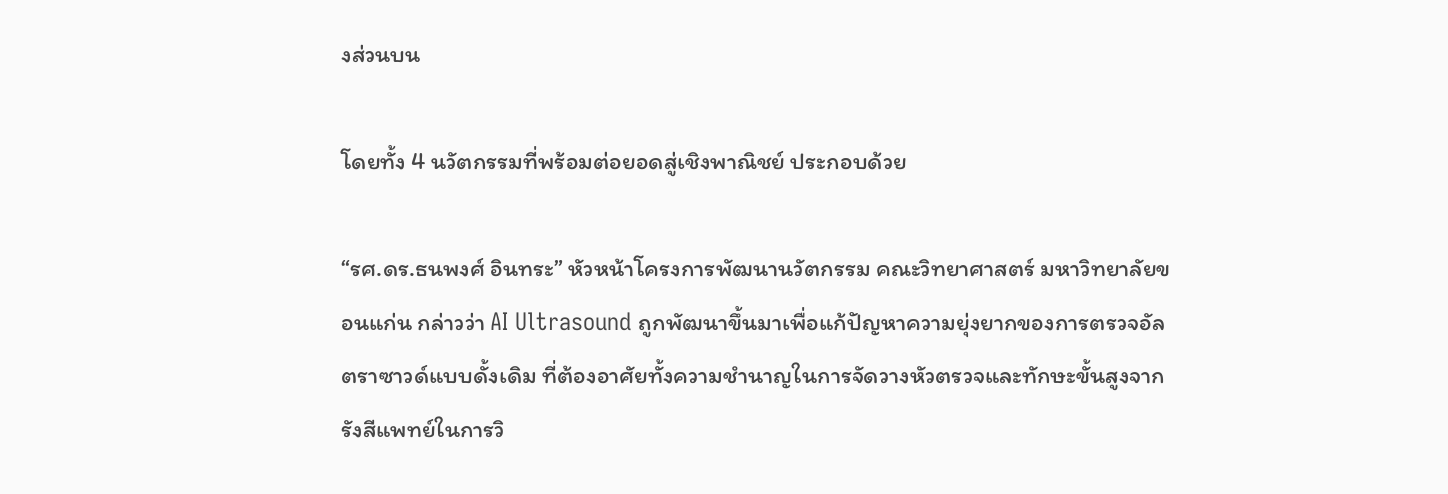งส่วนบน

โดยทั้ง 4 นวัตกรรมที่พร้อมต่อยอดสู่เชิงพาณิชย์ ประกอบด้วย

“รศ.ดร.ธนพงศ์ อินทระ” หัวหน้าโครงการพัฒนานวัตกรรม คณะวิทยาศาสตร์ มหาวิทยาลัยขอนแก่น กล่าวว่า AI Ultrasound ถูกพัฒนาขึ้นมาเพื่อแก้ปัญหาความยุ่งยากของการตรวจอัลตราซาวด์แบบดั้งเดิม ที่ต้องอาศัยทั้งความชำนาญในการจัดวางหัวตรวจและทักษะขั้นสูงจากรังสีแพทย์ในการวิ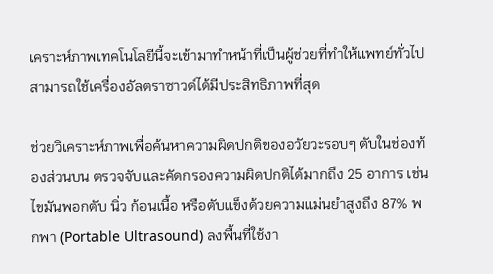เคราะห์ภาพเทคโนโลยีนี้จะเข้ามาทำหน้าที่เป็นผู้ช่วยที่ทำให้แพทย์ทั่วไปสามารถใช้เครื่องอัลตราซาวด์ได้มีประสิทธิภาพที่สุด

ช่วยวิเคราะห์ภาพเพื่อค้นหาความผิดปกติของอวัยวะรอบๆ ตับในช่องท้องส่วนบน ตรวจจับและคัดกรองความผิดปกติได้มากถึง 25 อาการ เช่น ไขมันพอกตับ นิ่ว ก้อนเนื้อ หรือตับแข็งด้วยความแม่นยำสูงถึง 87% พกพา (Portable Ultrasound) ลงพื้นที่ใช้งา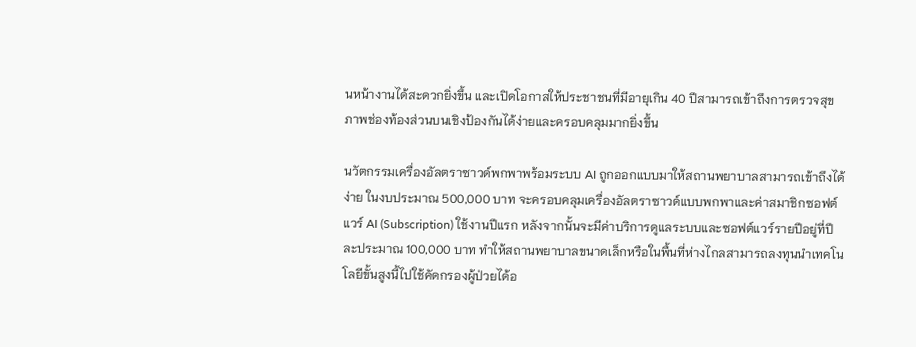นหน้างานได้สะดวกยิ่งขึ้น และเปิดโอกาสให้ประชาชนที่มีอายุเกิน 40 ปีสามารถเข้าถึงการตรวจสุขภาพช่องท้องส่วนบนเชิงป้องกันได้ง่ายและครอบคลุมมากยิ่งขึ้น

นวัตกรรมเครื่องอัลตราซาวด์พกพาพร้อมระบบ AI ถูกออกแบบมาให้สถานพยาบาลสามารถเข้าถึงได้ง่าย ในงบประมาณ 500,000 บาท จะครอบคลุมเครื่องอัลตราซาวด์แบบพกพาและค่าสมาชิกซอฟต์แวร์ AI (Subscription) ใช้งานปีแรก หลังจากนั้นจะมีค่าบริการดูแลระบบและซอฟต์แวร์รายปีอยู่ที่ปีละประมาณ 100,000 บาท ทำให้สถานพยาบาลขนาดเล็กหรือในพื้นที่ห่างไกลสามารถลงทุนนำเทคโนโลยีขั้นสูงนี้ไปใช้คัดกรองผู้ป่วยได้อ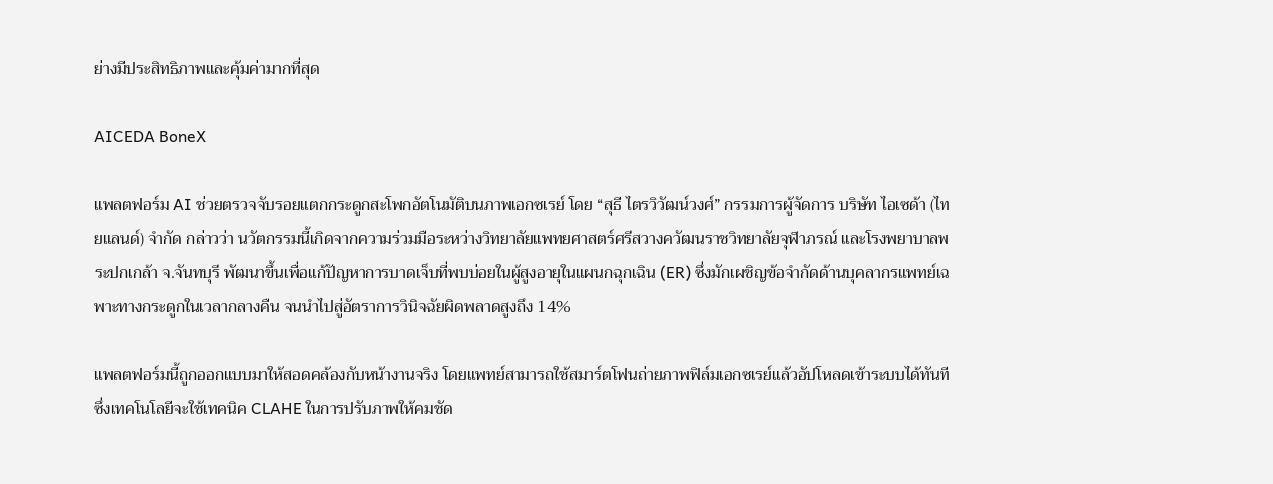ย่างมีประสิทธิภาพและคุ้มค่ามากที่สุด

AICEDA BoneX

แพลตฟอร์ม AI ช่วยตรวจจับรอยแตกกระดูกสะโพกอัตโนมัติบนภาพเอกซเรย์ โดย “สุธี ไตรวิวัฒน์วงศ์” กรรมการผู้จัดการ บริษัท ไอเซด้า (ไทยแลนด์) จำกัด กล่าวว่า นวัตกรรมนี้เกิดจากความร่วมมือระหว่างวิทยาลัยแพทยศาสตร์ศรีสวางควัฒนราชวิทยาลัยจุฬาภรณ์ และโรงพยาบาลพระปกเกล้า จ.จันทบุรี พัฒนาขึ้นเพื่อแก้ปัญหาการบาดเจ็บที่พบบ่อยในผู้สูงอายุในแผนกฉุกเฉิน (ER) ซึ่งมักเผชิญข้อจำกัดด้านบุคลากรแพทย์เฉพาะทางกระดูกในเวลากลางคืน จนนำไปสู่อัตราการวินิจฉัยผิดพลาดสูงถึง 14%

แพลตฟอร์มนี้ถูกออกแบบมาให้สอดคล้องกับหน้างานจริง โดยแพทย์สามารถใช้สมาร์ตโฟนถ่ายภาพฟิล์มเอกซเรย์แล้วอัปโหลดเข้าระบบได้ทันที ซึ่งเทคโนโลยีจะใช้เทคนิค CLAHE ในการปรับภาพให้คมชัด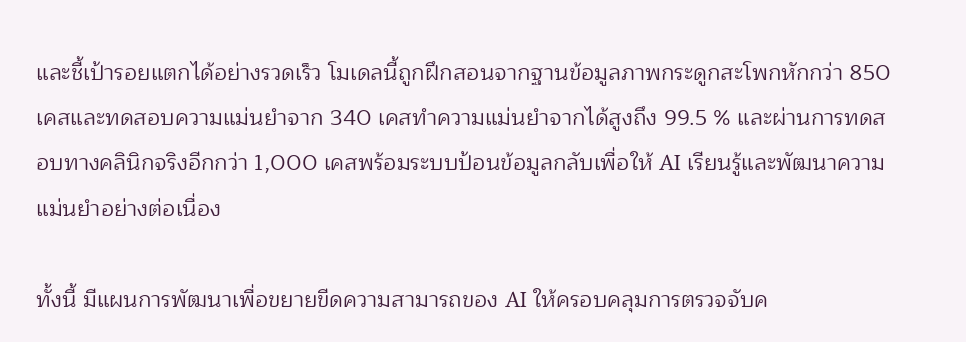และชี้เป้ารอยแตกได้อย่างรวดเร็ว โมเดลนี้ถูกฝึกสอนจากฐานข้อมูลภาพกระดูกสะโพกหักกว่า 850 เคสและทดสอบความแม่นยำจาก 340 เคสทำความแม่นยำจากได้สูงถึง 99.5 % และผ่านการทดสอบทางคลินิกจริงอีกกว่า 1,000 เคสพร้อมระบบป้อนข้อมูลกลับเพื่อให้ AI เรียนรู้และพัฒนาความแม่นยำอย่างต่อเนื่อง

ทั้งนี้ มีแผนการพัฒนาเพื่อขยายขีดความสามารถของ AI ให้ครอบคลุมการตรวจจับค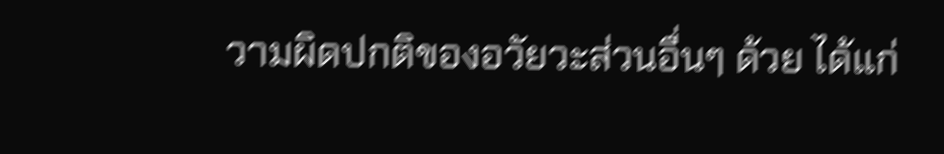วามผิดปกติของอวัยวะส่วนอื่นๆ ด้วย ได้แก่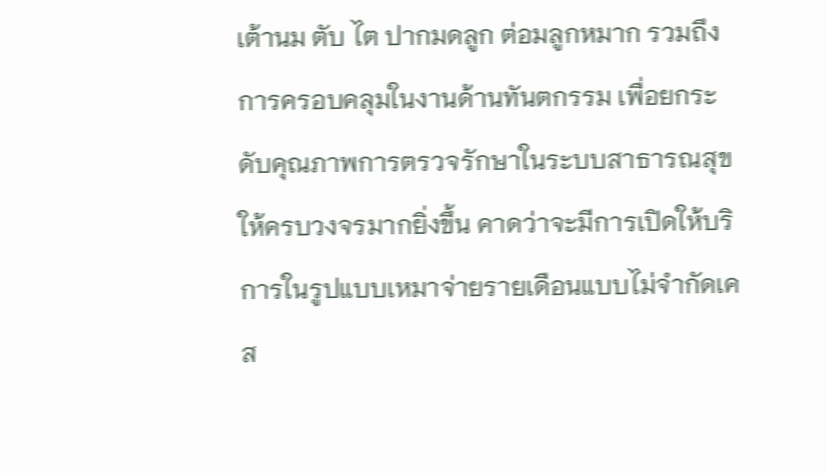เต้านม ตับ ไต ปากมดลูก ต่อมลูกหมาก รวมถึงการครอบคลุมในงานด้านทันตกรรม เพื่อยกระดับคุณภาพการตรวจรักษาในระบบสาธารณสุขให้ครบวงจรมากยิ่งขึ้น คาดว่าจะมีการเปิดให้บริการในรูปแบบเหมาจ่ายรายเดือนแบบไม่จำกัดเคส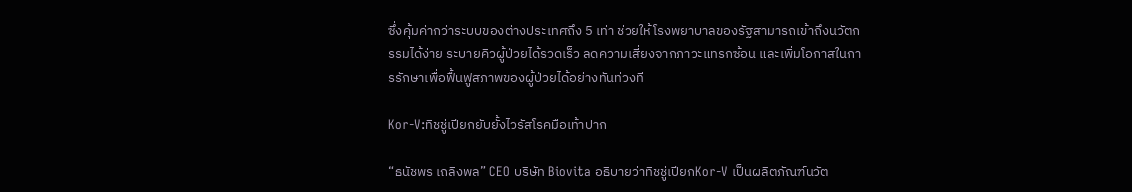ซึ่งคุ้มค่ากว่าระบบของต่างประเทศถึง 5 เท่า ช่วยให้โรงพยาบาลของรัฐสามารถเข้าถึงนวัตกรรมได้ง่าย ระบายคิวผู้ป่วยได้รวดเร็ว ลดความเสี่ยงจากภาวะแทรกซ้อน และเพิ่มโอกาสในการรักษาเพื่อฟื้นฟูสภาพของผู้ป่วยได้อย่างทันท่วงที

Kor-V:ทิชชู่เปียกยับยั้งไวรัสโรคมือเท้าปาก

“ธนัชพร เถลิงพล” CEO บริษัท Biovita อธิบายว่าทิชชู่เปียกKor-V เป็นผลิตภัณฑ์นวัต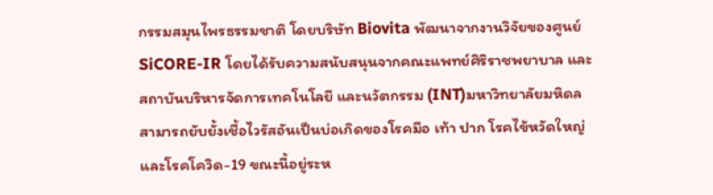กรรมสมุนไพรธรรมชาติ โดยบริษัท Biovita พัฒนาจากงานวิจัยของศูนย์ SiCORE-IR โดยได้รับความสนับสนุนจากคณะแพทย์ศิริราชพยาบาล และสถาบันบริหารจัดการเทคโนโลยี และนวัตกรรม (INT)มหาวิทยาลัยมหิดล สามารถยับยั้งเชื้อไวรัสอันเป็นบ่อเกิดของโรคมือ เท้า ปาก โรคไข้หวัดใหญ่ และโรคโควิด-19 ขณะนี้อยู่ระห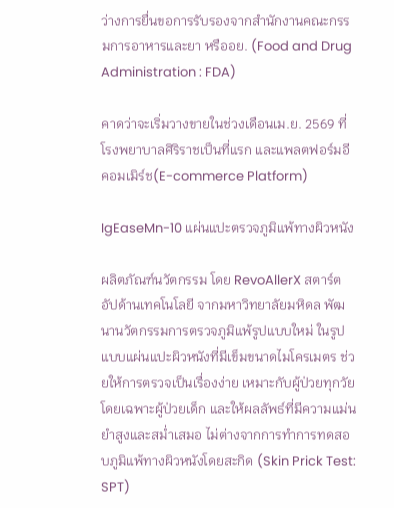ว่างการยื่นขอการรับรองจากสำนักงานคณะกรรมการอาหารและยา หรืออย. (Food and Drug Administration : FDA)

คาดว่าจะเริ่มวางขายในช่วงเดือนเม.ย. 2569 ที่โรงพยาบาลศิริราชเป็นที่แรก และแพลตฟอร์มอีคอมเมิร์ช(E-commerce Platform)

IgEaseMn-10 แผ่นแปะตรวจภูมิแพ้ทางผิวหนัง

ผลิตภัณฑ์นวัตกรรม โดย RevoAllerX สตาร์ตอัปด้านเทคโนโลยี จากมหาวิทยาลัยมหิดล พัฒนานวัตกรรมการตรวจภูมิแพ้รูปแบบใหม่ ในรูปแบบแผ่นแปะผิวหนังที่มีเข็มขนาดไมโครเมตร ช่วยให้การตรวจเป็นเรื่องง่าย เหมาะกับผู้ป่วยทุกวัย โดยเฉพาะผู้ป่วยเด็ก และให้ผลลัพธ์ที่มีความแม่นยำสูงและสม่ำเสมอ ไม่ต่างจากการทำการทดสอบภูมิแพ้ทางผิวหนังโดยสะกิด (Skin Prick Test: SPT)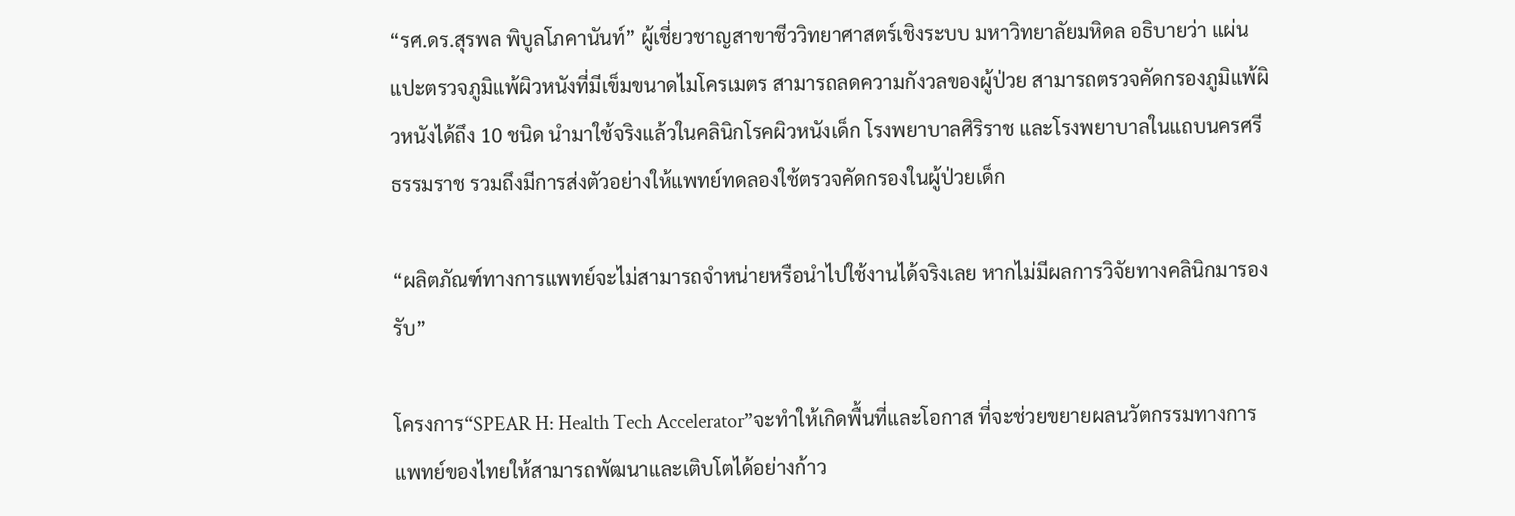“รศ.ดร.สุรพล พิบูลโภคานันท์” ผู้เชี่ยวชาญสาขาชีววิทยาศาสตร์เชิงระบบ มหาวิทยาลัยมหิดล อธิบายว่า แผ่นแปะตรวจภูมิแพ้ผิวหนังที่มีเข็มขนาดไมโครเมตร สามารถลดความกังวลของผู้ป่วย สามารถตรวจคัดกรองภูมิแพ้ผิวหนังได้ถึง 10 ชนิด นำมาใช้จริงแล้วในคลินิกโรคผิวหนังเด็ก โรงพยาบาลศิริราช และโรงพยาบาลในแถบนครศรีธรรมราช รวมถึงมีการส่งตัวอย่างให้แพทย์ทดลองใช้ตรวจคัดกรองในผู้ป่วยเด็ก

“ผลิตภัณฑ์ทางการแพทย์จะไม่สามารถจำหน่ายหรือนำไปใช้งานได้จริงเลย หากไม่มีผลการวิจัยทางคลินิกมารองรับ”

โครงการ“SPEAR H: Health Tech Accelerator”จะทำให้เกิดพื้นที่และโอกาส ที่จะช่วยขยายผลนวัตกรรมทางการแพทย์ของไทยให้สามารถพัฒนาและเติบโตได้อย่างก้าว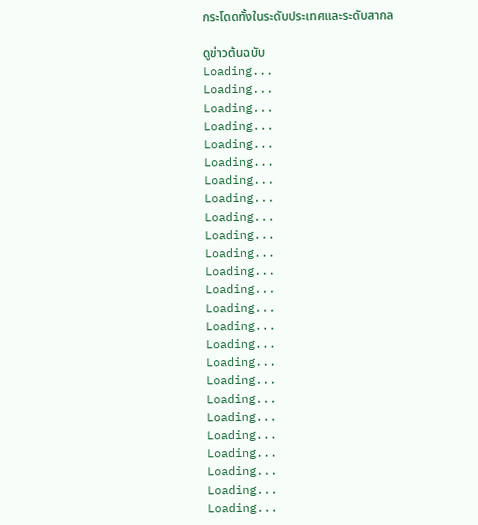กระโดดทั้งในระดับประเทศและระดับสากล

ดูข่าวต้นฉบับ
Loading...
Loading...
Loading...
Loading...
Loading...
Loading...
Loading...
Loading...
Loading...
Loading...
Loading...
Loading...
Loading...
Loading...
Loading...
Loading...
Loading...
Loading...
Loading...
Loading...
Loading...
Loading...
Loading...
Loading...
Loading...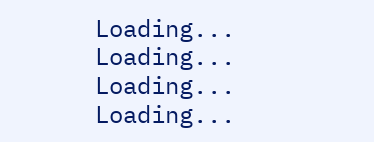Loading...
Loading...
Loading...
Loading...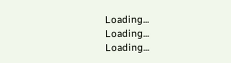Loading...
Loading...
Loading...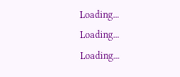Loading...
Loading...
Loading...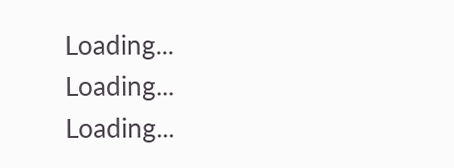Loading...
Loading...
Loading...